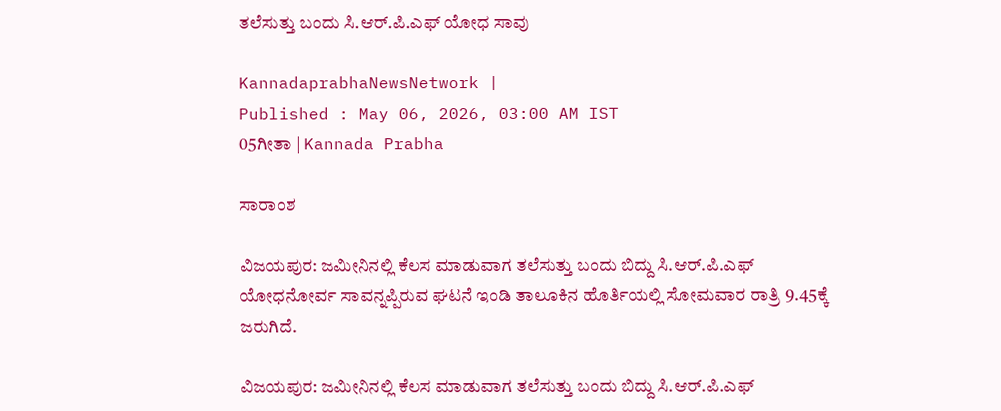ತಲೆಸುತ್ತು ಬಂದು ಸಿ.ಆರ್.ಪಿ.ಎಫ್ ಯೋಧ ಸಾವು

KannadaprabhaNewsNetwork |
Published : May 06, 2026, 03:00 AM IST
05ಗೀತಾ | Kannada Prabha

ಸಾರಾಂಶ

ವಿಜಯಪುರ: ಜಮೀನಿನಲ್ಲಿ ಕೆಲಸ ಮಾಡುವಾಗ ತಲೆಸುತ್ತು ಬಂದು ಬಿದ್ದು ಸಿ.ಆರ್.ಪಿ.ಎಫ್ ಯೋಧನೋರ್ವ ಸಾವನ್ನಪ್ಪಿರುವ ಘಟನೆ ಇಂಡಿ ತಾಲೂಕಿನ ಹೊರ್ತಿಯಲ್ಲಿ ಸೋಮವಾರ ರಾತ್ರಿ 9.45ಕ್ಕೆ ಜರುಗಿದೆ.

ವಿಜಯಪುರ: ಜಮೀನಿನಲ್ಲಿ ಕೆಲಸ ಮಾಡುವಾಗ ತಲೆಸುತ್ತು ಬಂದು ಬಿದ್ದು ಸಿ.ಆರ್.ಪಿ.ಎಫ್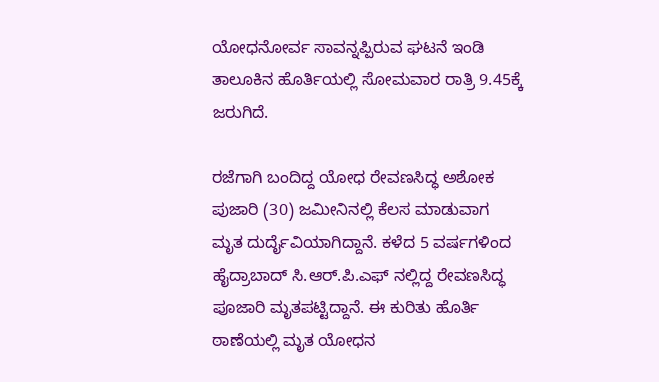ಯೋಧನೋರ್ವ ಸಾವನ್ನಪ್ಪಿರುವ ಘಟನೆ ಇಂಡಿ ತಾಲೂಕಿನ ಹೊರ್ತಿಯಲ್ಲಿ ಸೋಮವಾರ ರಾತ್ರಿ 9.45ಕ್ಕೆ ಜರುಗಿದೆ.

ರಜೆಗಾಗಿ ಬಂದಿದ್ದ ಯೋಧ ರೇವಣಸಿದ್ಧ ಅಶೋಕ ಪುಜಾರಿ (30) ಜಮೀನಿನಲ್ಲಿ ಕೆಲಸ ಮಾಡುವಾಗ ಮೃತ ದುರ್ದೈವಿಯಾಗಿದ್ದಾನೆ. ಕಳೆದ 5 ವರ್ಷಗಳಿಂದ ಹೈದ್ರಾಬಾದ್ ಸಿ.ಆರ್.ಪಿ.ಎಫ್ ನಲ್ಲಿದ್ದ ರೇವಣಸಿದ್ಧ ಪೂಜಾರಿ ಮೃತಪಟ್ಟಿದ್ದಾನೆ. ಈ‌ ಕುರಿತು ಹೊರ್ತಿ ಠಾಣೆಯಲ್ಲಿ ಮೃತ ಯೋಧನ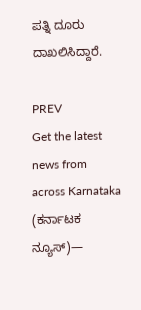ಪತ್ನಿ ದೂರು ದಾಖಲಿಸಿದ್ದಾರೆ.

PREV
Get the latest news from across Karnataka (ಕರ್ನಾಟಕ ನ್ಯೂಸ್)—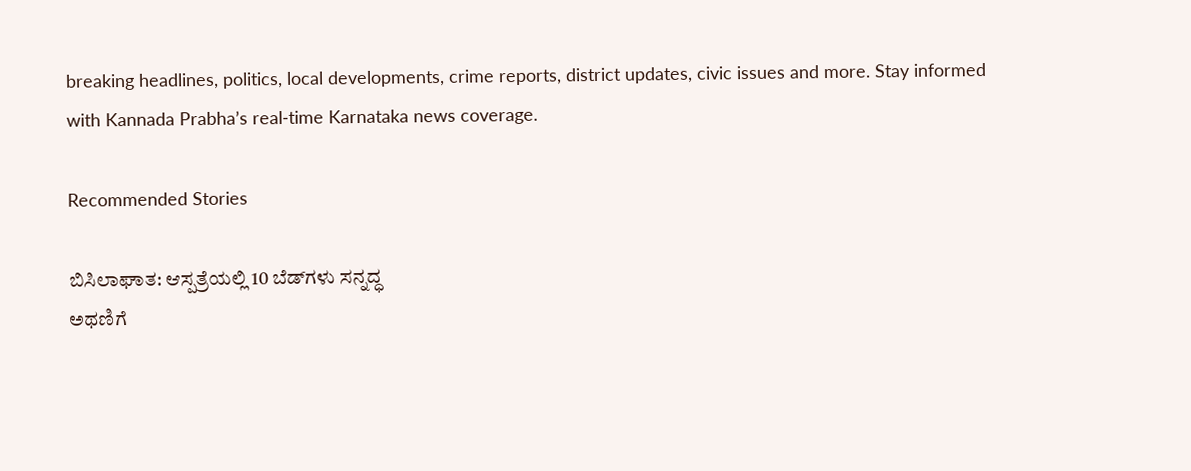breaking headlines, politics, local developments, crime reports, district updates, civic issues and more. Stay informed with Kannada Prabha’s real‑time Karnataka news coverage.

Recommended Stories

ಬಿಸಿಲಾಘಾತ: ಆಸ್ಪತ್ರೆಯಲ್ಲಿ 10 ಬೆಡ್‌ಗಳು ಸನ್ನದ್ಧ
ಅಥಣಿಗೆ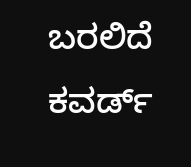ಬರಲಿದೆ ಕವರ್ಡ್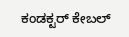ಕಂಡಕ್ಟರ್ ಕೇಬಲ್‌